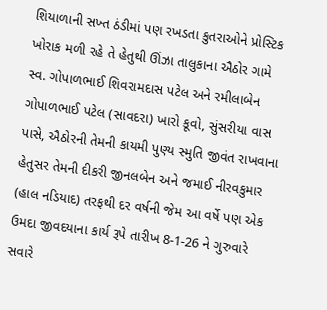શિયાળાની સખ્ત ઠંડીમાં પણ રખડતા કુતરાઓને પ્રોસ્ટિક ખોરાક મળી રહે તે હેતુથી ઊંઝા તાલુકાના ઐઠોર ગામે સ્વ. ગોપાળભાઈ શિવરામદાસ પટેલ અને રમીલાબેન ગોપાળભાઈ પટેલ (સાવદરા) ખારો કૂવો, સુંસરીયા વાસ પાસે, ઐઠોરની તેમની કાયમી પુણ્ય સ્મુતિ જીવંત રાખવાના હેતુસર તેમની દીકરી જીનલબેન અને જમાઈ નીરવકુમાર (હાલ નડિયાદ) તરફથી દર વર્ષની જેમ આ વર્ષે પણ એક ઉમદા જીવદયાના કાર્ય રૂપે તારીખ 8-1-26 ને ગુરુવારે સવારે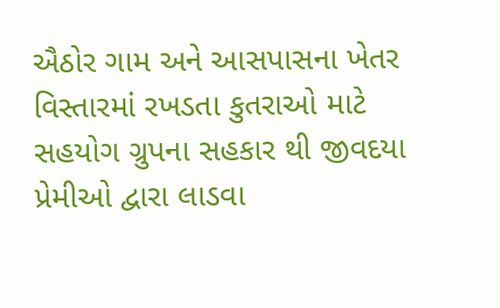ઐઠોર ગામ અને આસપાસના ખેતર વિસ્તારમાં રખડતા કુતરાઓ માટે સહયોગ ગ્રુપના સહકાર થી જીવદયા પ્રેમીઓ દ્વારા લાડવા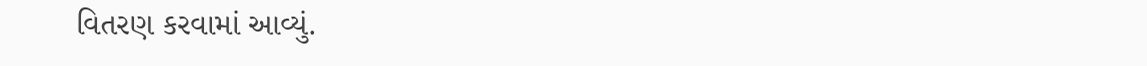વિતરણ કરવામાં આવ્યું.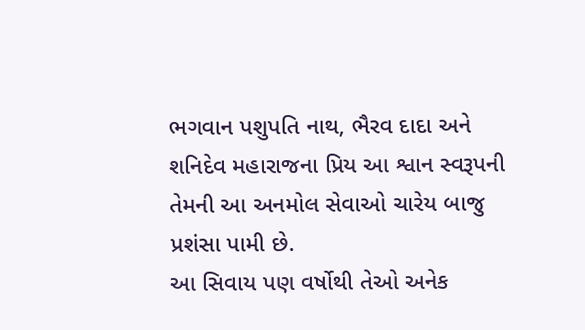ભગવાન પશુપતિ નાથ, ભૈરવ દાદા અને શનિદેવ મહારાજના પ્રિય આ શ્વાન સ્વરૂપની તેમની આ અનમોલ સેવાઓ ચારેય બાજુ પ્રશંસા પામી છે.
આ સિવાય પણ વર્ષોથી તેઓ અનેક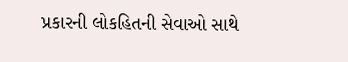પ્રકારની લોકહિતની સેવાઓ સાથે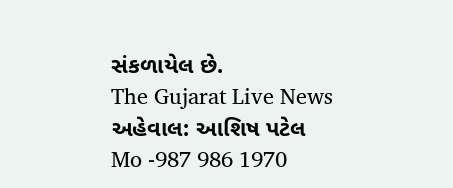સંકળાયેલ છે.
The Gujarat Live News
અહેવાલ: આશિષ પટેલ
Mo -987 986 1970